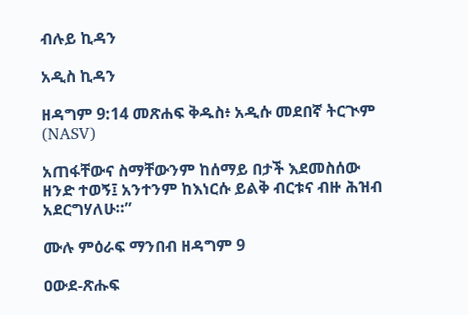ብሉይ ኪዳን

አዲስ ኪዳን

ዘዳግም 9:14 መጽሐፍ ቅዱስ፥ አዲሱ መደበኛ ትርጒም (NASV)

አጠፋቸውና ስማቸውንም ከሰማይ በታች እደመስሰው ዘንድ ተወኝ፤ አንተንም ከእነርሱ ይልቅ ብርቱና ብዙ ሕዝብ አደርግሃለሁ።”

ሙሉ ምዕራፍ ማንበብ ዘዳግም 9

ዐውደ-ጽሑፍ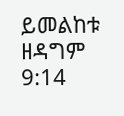ይመልከቱ ዘዳግም 9:14